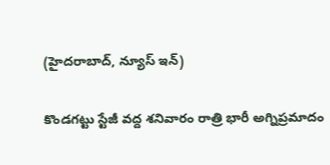(హైదరాబాద్, న్యూస్ ఇన్)

కొండగట్టు స్టేజీ వద్ద శనివారం రాత్రి భారీ అగ్నిప్రమాదం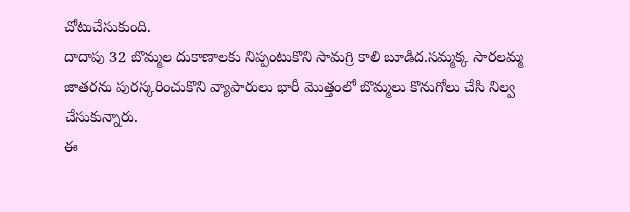చోటుచేసుకుంది.
దాదాపు 32 బొమ్మల దుకాణాలకు నిప్పంటుకొని సామగ్రి కాలి బూడిద.సమ్మక్క సారలమ్మ జాతరను పురస్కరించుకొని వ్యాపారులు భారీ మొత్తంలో బొమ్మలు కొనుగోలు చేసి నిల్వ చేసుకున్నారు.
ఈ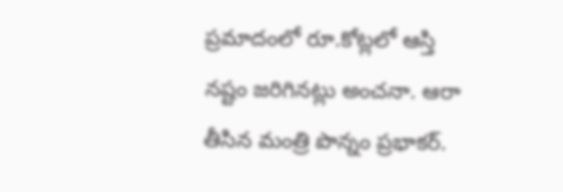ప్రమాదంలో రూ.కోట్లలో ఆస్తి నష్టం జరిగినట్లు అంచనా. ఆరా తీసిన మంత్రి పొన్నం ప్రభాకర్.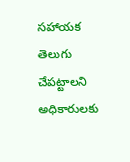సహాయక తెలుగు చేపట్టాలని అధికారులకు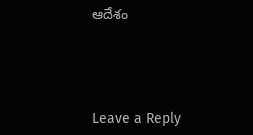ఆదేశం




Leave a Reply